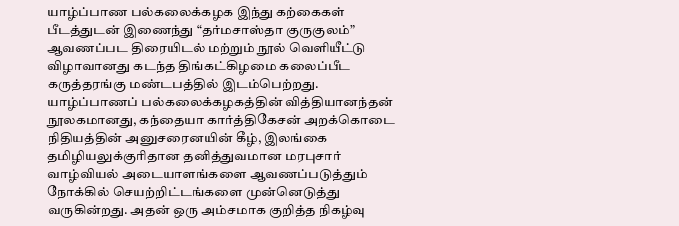யாழ்ப்பாண பல்கலைக்கழக இந்து கற்கைகள் பீடத்துடன் இணைந்து “தர்மசாஸ்தா குருகுலம்” ஆவணப்பட திரையிடல் மற்றும் நூல் வெளியீட்டு விழாவானது கடந்த திங்கட்கிழமை கலைப்பீட கருத்தரங்கு மண்டபத்தில் இடம்பெற்றது.
யாழ்ப்பாணப் பல்கலைக்கழகத்தின் வித்தியானந்தன் நூலகமானது, கந்தையா கார்த்திகேசன் அறக்கொடை நிதியத்தின் அனுசரைனயின் கீழ், இலங்கை தமிழியலுக்குரிதான தனித்துவமான மரபுசார் வாழ்வியல் அடையாளங்களை ஆவணப்படுத்தும் நோக்கில் செயற்றிட்டங்களை முன்னெடுத்து வருகின்றது. அதன் ஒரு அம்சமாக குறித்த நிகழ்வு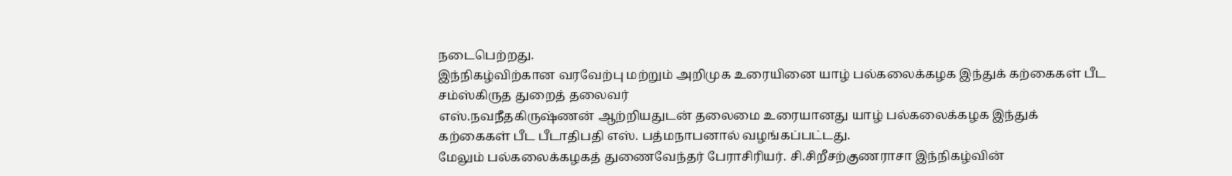நடைபெற்றது.
இந்நிகழ்விற்கான வரவேற்பு மற்றும் அறிமுக உரையினை யாழ் பல்கலைக்கழக இந்துக் கற்கைகள் பீட சம்ஸ்கிருத துறைத் தலைவர்
எஸ்.நவநீதகிருஷ்ணன் ஆற்றியதுடன் தலைமை உரையானது யாழ் பல்கலைக்கழக இந்துக் கற்கைகள் பீட பீடாதிபதி எஸ். பத்மநாபனால் வழங்கப்பட்டது.
மேலும் பல்கலைக்கழகத் துணைவேந்தர் பேராசிரியர். சி.சிறீசற்குணராசா இந்நிகழ்வின்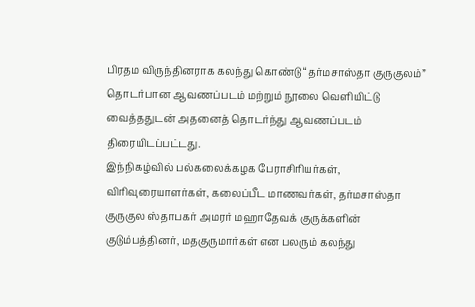பிரதம விருந்தினராக கலந்து கொண்டு “தர்மசாஸ்தா குருகுலம்” தொடர்பான ஆவணப்படம் மற்றும் நூலை வெளியிட்டு வைத்ததுடன் அதனைத் தொடர்ந்து ஆவணப்படம் திரையிடப்பட்டது.
இந்நிகழ்வில் பல்கலைக்கழக பேராசிரியர்கள், விரிவுரையாளர்கள், கலைப்பீட மாணவர்கள், தர்மசாஸ்தா குருகுல ஸ்தாபகர் அமரர் மஹாதேவக் குருக்களின் குடும்பத்தினர், மதகுருமார்கள் என பலரும் கலந்து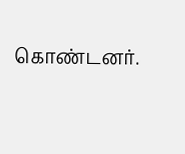கொண்டனர்.